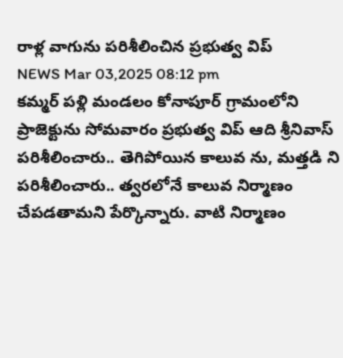రాళ్ల వాగును పరిశీలించిన ప్రభుత్వ విప్
NEWS Mar 03,2025 08:12 pm
కమ్మర్ పళ్లి మండలం కోనాపూర్ గ్రామంలోని ప్రాజెక్టును సోమవారం ప్రభుత్వ విప్ ఆది శ్రీనివాస్ పరిశీలించారు.. తెగిపోయిన కాలువ ను, మత్తడి ని పరిశీలించారు.. త్వరలోనే కాలువ నిర్మాణం చేపడతామని పేర్కొన్నారు. వాటి నిర్మాణం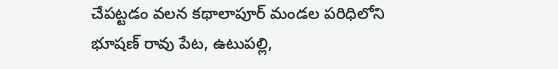చేపట్టడం వలన కథాలాపూర్ మండల పరిధిలోని భూషణ్ రావు పేట, ఉటుపల్లి,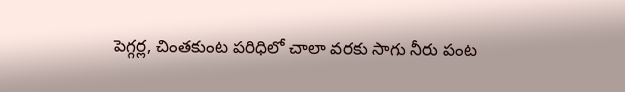పెగ్గర్ల, చింతకుంట పరిధిలో చాలా వరకు సాగు నీరు పంట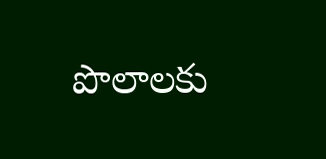పొలాలకు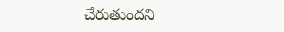చేరుతుందని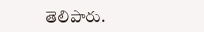తెలిపారు.